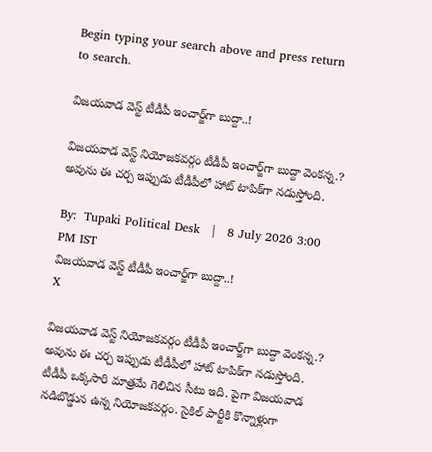Begin typing your search above and press return to search.

విజయవాడ వెస్ట్ టీడీపీ ఇంచార్జ్‌గా బుద్దా..!

విజయవాడ వెస్ట్ నియోజకవర్గం టీడీపీ ఇంచార్జ్‌గా బుద్దా వెంకన్న.? అవును ఈ చర్చ ఇప్పుడు టీడీపీలో హాట్ టాపిక్‌గా నడుస్తోంది.

By:  Tupaki Political Desk   |   8 July 2026 3:00 PM IST
విజయవాడ వెస్ట్ టీడీపీ ఇంచార్జ్‌గా బుద్దా..!
X

విజయవాడ వెస్ట్ నియోజకవర్గం టీడీపీ ఇంచార్జ్‌గా బుద్దా వెంకన్న.? అవును ఈ చర్చ ఇప్పుడు టీడీపీలో హాట్ టాపిక్‌గా నడుస్తోంది. టీడీపీ ఒక్కసారి మాత్రమే గెలిచిన సీటు ఇది. పైగా విజయవాడ నడిబొడ్డున ఉన్న నియోజకవర్గం. సైకిల్ పార్టీకి కొన్నాళ్లుగా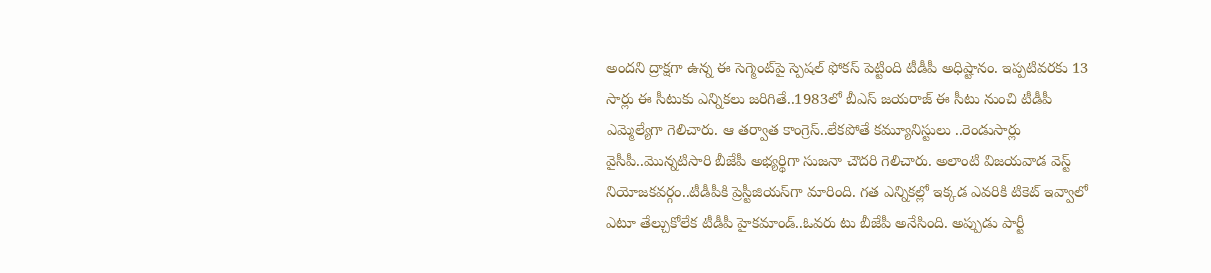అందని ద్రాక్షగా ఉన్న ఈ సెగ్మెంట్‌పై స్పెషల్ ఫోకస్ పెట్టింది టీడీపీ అధిష్టానం. ఇప్పటివరకు 13 సార్లు ఈ సీటుకు ఎన్నికలు జరిగితే..1983లో బీఎస్ జయరాజ్‌ ఈ సీటు నుంచి టీడీపీ ఎమ్మెల్యేగా గెలిచారు. ఆ తర్వాత కాంగ్రెస్..లేకపోతే కమ్యూనిస్టులు ..రెండుసార్లు వైసీపీ..మొన్నటిసారి బీజేపీ అభ్యర్థిగా సుజనా చౌదరి గెలిచారు. అలాంటి విజయవాడ వెస్ట్ నియోజకవర్గం..టీడీపీకి ప్రెస్టీజియస్‌గా మారింది. గత ఎన్నికల్లో ఇక్కడ ఎవరికి టికెట్ ఇవ్వాలో ఎటూ తేల్చుకోలేక టీడీపీ హైకమాండ్‌..ఓవరు టు బీజేపీ అనేసింది. అప్పుడు పార్టీ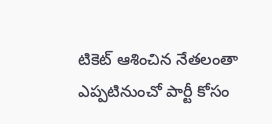టికెట్ ఆశించిన నేతలంతా ఎప్పటినుంచో పార్టీ కోసం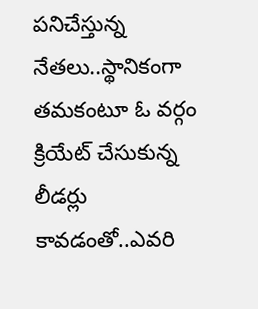పనిచేస్తున్న నేతలు..స్థానికంగా తమకంటూ ఓ వర్గం క్రియేట్ చేసుకున్న లీడర్లు కావడంతో..ఎవరి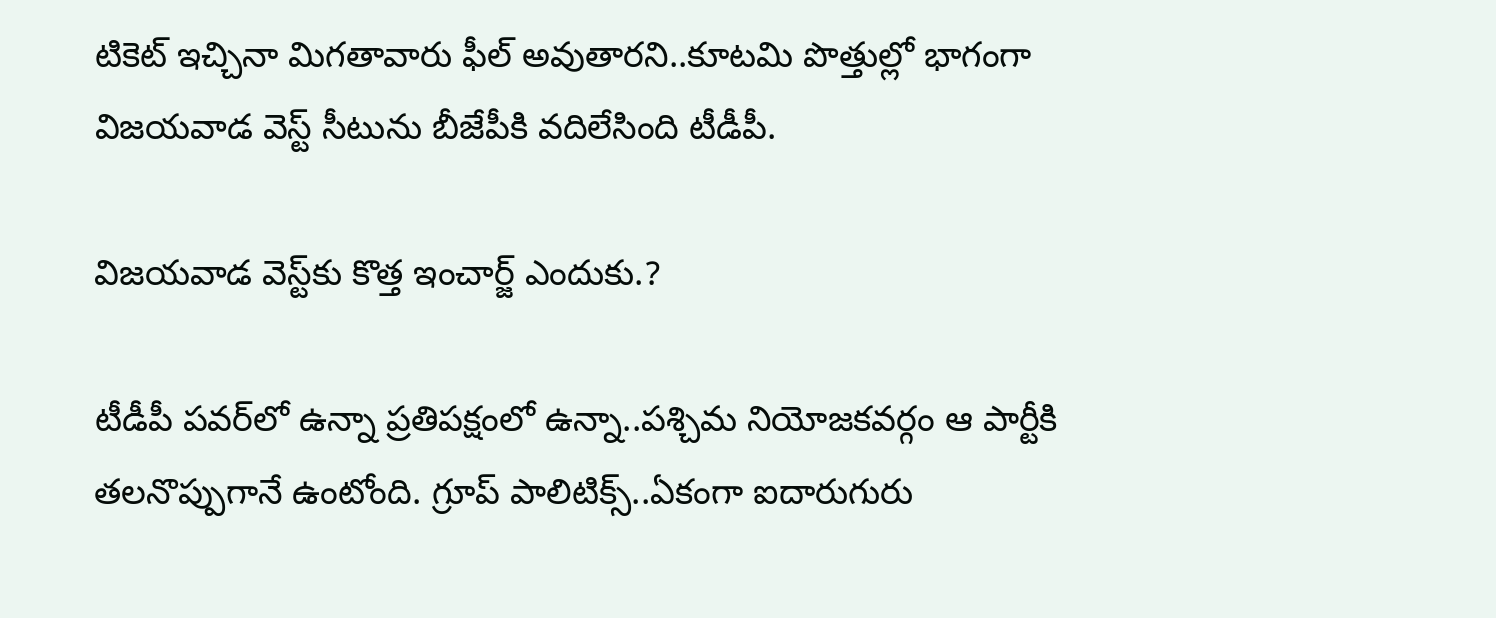టికెట్ ఇచ్చినా మిగతావారు ఫీల్ అవుతారని..కూటమి పొత్తుల్లో భాగంగా విజయవాడ వెస్ట్ సీటును బీజేపీకి వదిలేసింది టీడీపీ.

విజయవాడ వెస్ట్‌కు కొత్త ఇంచార్జ్ ఎందుకు.?

టీడీపీ పవర్‌లో ఉన్నా ప్రతిపక్షంలో ఉన్నా..పశ్చిమ నియోజకవర్గం ఆ పార్టీకి తలనొప్పుగానే ఉంటోంది. గ్రూప్ పాలిటిక్స్‌..ఏకంగా ఐదారుగురు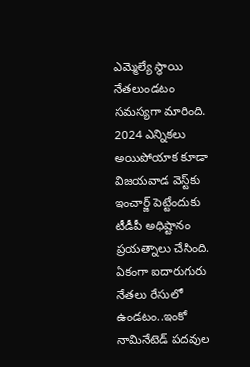ఎమ్మెల్యే స్థాయి నేతలుండటం సమస్యగా మారింది. 2024 ఎన్నికలు అయిపోయాక కూడా విజయవాడ వెస్ట్‌కు ఇంచార్జ్‌ పెట్టేందుకు టీడీపీ అధిష్టానం ప్రయత్నాలు చేసింది. ఏకంగా ఐదారుగురు నేతలు రేసులో ఉండటం..ఇంకో నామినేటెడ్‌ పదవుల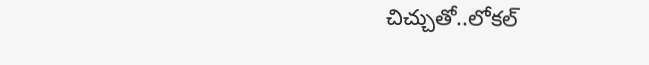చిచ్చుతో..లోకల్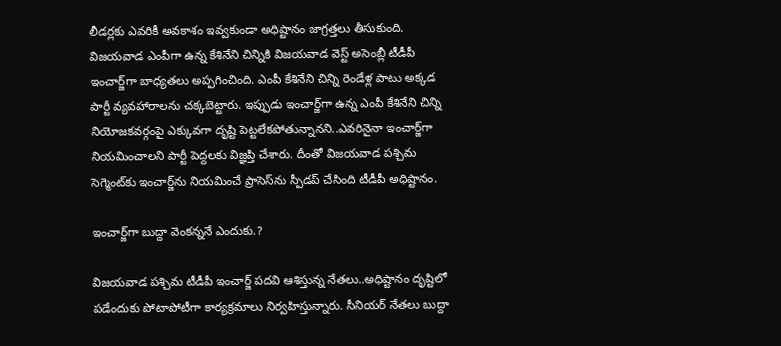లీడర్లకు ఎవరికీ అవకాశం ఇవ్వకుండా అధిష్టానం జాగ్రత్తలు తీసుకుంది. విజయవాడ ఎంపీగా ఉన్న కేశినేని చిన్నికి విజయవాడ వెస్ట్ అసెంబ్లీ టీడీపీ ఇంచార్జ్‌గా బాధ్యతలు అప్పగించింది. ఎంపీ కేశినేని చిన్ని రెండేళ్ల పాటు అక్కడ పార్టీ వ్యవహారాలను చక్కబెట్టారు. ఇప్పుడు ఇంచార్జ్‌గా ఉన్న ఎంపీ కేశినేని చిన్ని నియోజకవర్గంపై ఎక్కువగా దృష్టి పెట్టలేకపోతున్నానని..ఎవరినైనా ఇంచార్జ్‌గా నియమించాలని పార్టీ పెద్దలకు విజ్ఞప్తి చేశారు. దీంతో విజయవాడ పశ్చిమ సెగ్మెంట్‌కు ఇంచార్జ్‌ను నియమించే ప్రాసెస్‌ను స్పీడప్ చేసింది టీడీపీ అధిష్టానం.

ఇంచార్జ్‌గా బుద్దా వెంకన్ననే ఎందుకు.?

విజయవాడ పశ్చిమ టీడీపీ ఇంచార్జ్ పదవి ఆశిస్తున్న నేతలు..అధిష్టానం దృష్టిలో పడేందుకు పోటాపోటీగా కార్యక్రమాలు నిర్వహిస్తున్నారు. సీనియర్ నేతలు బుద్దా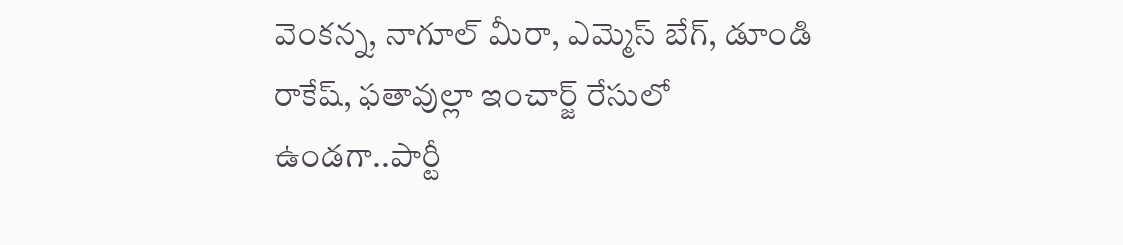వెంకన్న, నాగూల్ మీరా, ఎమ్మెస్ బేగ్, డూండి రాకేష్, ఫతావుల్లా ఇంచార్జ్‌ రేసులో ఉండగా..పార్టీ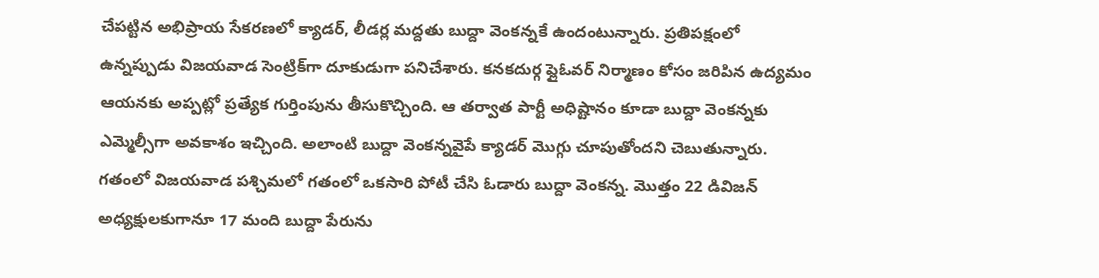చేపట్టిన అభిప్రాయ సేకరణలో క్యాడర్, లీడర్ల మద్దతు బుద్దా వెంకన్నకే ఉందంటున్నారు. ప్రతిపక్షంలో ఉన్నప్పుడు విజయవాడ సెంట్రిక్‌గా దూకుడుగా పనిచేశారు. కనకదుర్గ ఫ్లైఓవర్ నిర్మాణం కోసం జరిపిన ఉద్యమం ఆయనకు అప్పట్లో ప్రత్యేక గుర్తింపును తీసుకొచ్చింది. ఆ తర్వాత పార్టీ అధిష్టానం కూడా బుద్దా వెంకన్నకు ఎమ్మెల్సీగా అవకాశం ఇచ్చింది. అలాంటి బుద్దా వెంకన్నవైపే క్యాడర్‌ మొగ్గు చూపుతోందని చెబుతున్నారు. గతంలో విజయవాడ పశ్చిమలో గతంలో ఒకసారి పోటీ చేసి ఓడారు బుద్దా వెంకన్న. మొత్తం 22 డివిజన్ అధ్యక్షులకుగానూ 17 మంది బుద్దా పేరును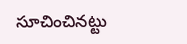సూచించినట్టు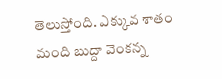తెలుస్తోంది. ఎక్కువ శాతం మంది బుద్దా వెంకన్న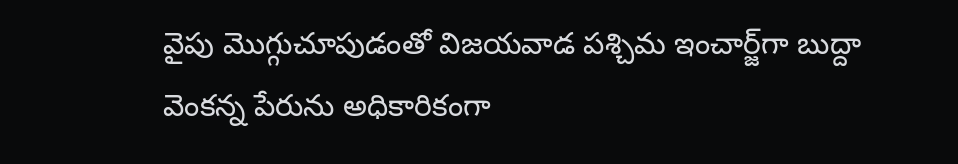వైపు మొగ్గుచూపుడంతో విజయవాడ పశ్చిమ ఇంచార్జ్‌గా బుద్దా వెంకన్న పేరును అధికారికంగా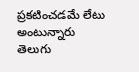ప్రకటించడమే లేటు అంటున్నారు తెలుగు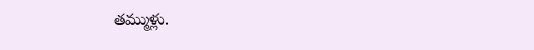తమ్ముళ్లు.